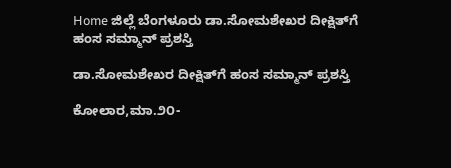Home ಜಿಲ್ಲೆ ಬೆಂಗಳೂರು ಡಾ.ಸೋಮಶೇಖರ ದೀಕ್ಷಿತ್‌ಗೆ ಹಂಸ ಸಮ್ಮಾನ್ ಪ್ರಶಸ್ತಿ

ಡಾ.ಸೋಮಶೇಖರ ದೀಕ್ಷಿತ್‌ಗೆ ಹಂಸ ಸಮ್ಮಾನ್ ಪ್ರಶಸ್ತಿ

ಕೋಲಾರ,ಮಾ.೨೦-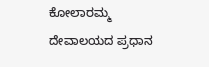ಕೋಲಾರಮ್ಮ ದೇವಾಲಯದ ಪ್ರಧಾನ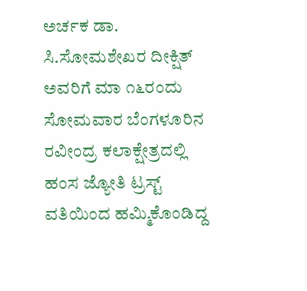ಅರ್ಚಕ ಡಾ. ಸಿ.ಸೋಮಶೇಖರ ದೀಕ್ಷಿತ್ ಅವರಿಗೆ ಮಾ ೧೬ರಂದು ಸೋಮವಾರ ಬೆಂಗಳೂರಿನ ರವೀಂದ್ರ ಕಲಾಕ್ಷೇತ್ರದಲ್ಲಿ ಹಂಸ ಜ್ಯೋತಿ ಟ್ರಸ್ಟ್ ವತಿಯಿಂದ ಹಮ್ಮಿಕೊಂಡಿದ್ದ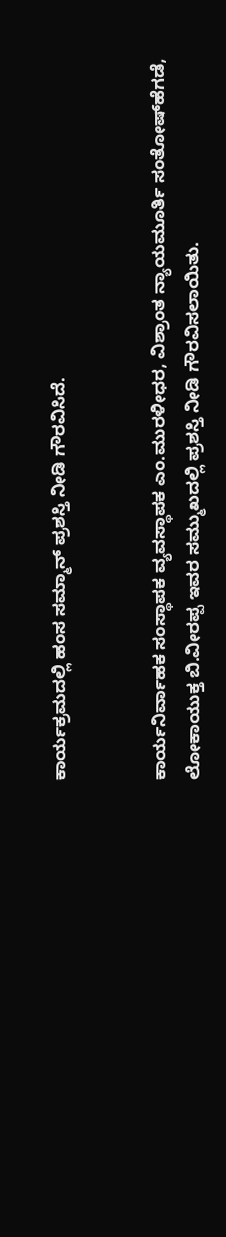ಕಾರ್ಯಕ್ರಮದಲ್ಲಿ ಹಂಸ ಸಮ್ಮಾನ್ ಪ್ರಶಸ್ತಿ ನೀಡಿ ಗೌರವಿಸಿದೆ.


ಕಾರ್ಯನಿರ್ವಾಹಕ ಸಂಸ್ಥಾಪಕ ವ್ಯವಸ್ಥಾಪಕ ಎಂ.ಮುರಳೀಧರ, ವಿಶ್ರಾಂತ ನ್ಯಾಯಮೂರ್ತಿ ಸಂತೋಷ್‌ಹೆಗಡೆ, ಲೋಕಾಯುಕ್ತ ಬಿ.ವೀರಪ್ಪ ಇವರ ಸಮ್ಮುಖದಲ್ಲಿ ಪ್ರಶಸ್ತಿ ನೀಡಿ ಗೌರವಿಸಲಾಯಿತು.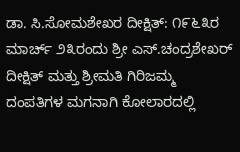ಡಾ. ಸಿ.ಸೋಮಶೇಖರ ದೀಕ್ಷಿತ್: ೧೯೬೩ರ ಮಾರ್ಚ್ ೨೩ರಂದು ಶ್ರೀ ಎಸ್.ಚಂದ್ರಶೇಖರ್ ದೀಕ್ಷಿತ್ ಮತ್ತು ಶ್ರೀಮತಿ ಗಿರಿಜಮ್ಮ ದಂಪತಿಗಳ ಮಗನಾಗಿ ಕೋಲಾರದಲ್ಲಿ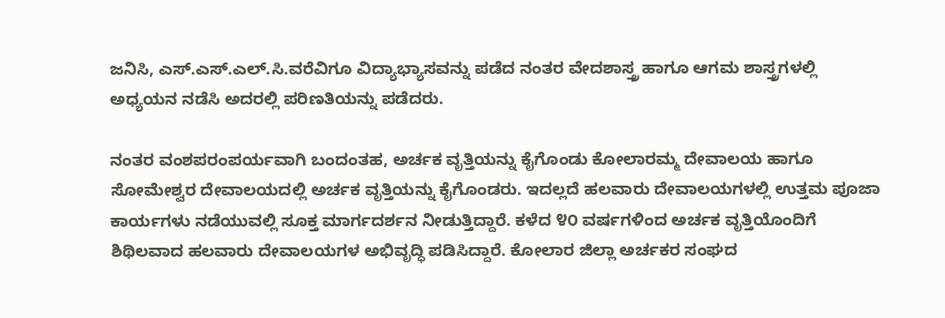ಜನಿಸಿ, ಎಸ್.ಎಸ್.ಎಲ್.ಸಿ.ವರೆವಿಗೂ ವಿದ್ಯಾಭ್ಯಾಸವನ್ನು ಪಡೆದ ನಂತರ ವೇದಶಾಸ್ತ್ರ ಹಾಗೂ ಆಗಮ ಶಾಸ್ತ್ರಗಳಲ್ಲಿ ಅಧ್ಯಯನ ನಡೆಸಿ ಅದರಲ್ಲಿ ಪರಿಣತಿಯನ್ನು ಪಡೆದರು.

ನಂತರ ವಂಶಪರಂಪರ್ಯವಾಗಿ ಬಂದಂತಹ, ಅರ್ಚಕ ವೃತ್ತಿಯನ್ನು ಕೈಗೊಂಡು ಕೋಲಾರಮ್ಮ ದೇವಾಲಯ ಹಾಗೂ ಸೋಮೇಶ್ವರ ದೇವಾಲಯದಲ್ಲಿ ಅರ್ಚಕ ವೃತ್ತಿಯನ್ನು ಕೈಗೊಂಡರು. ಇದಲ್ಲದೆ ಹಲವಾರು ದೇವಾಲಯಗಳಲ್ಲಿ ಉತ್ತಮ ಪೂಜಾ ಕಾರ್ಯಗಳು ನಡೆಯುವಲ್ಲಿ ಸೂಕ್ತ ಮಾರ್ಗದರ್ಶನ ನೀಡುತ್ತಿದ್ದಾರೆ. ಕಳೆದ ೪೦ ವರ್ಷಗಳಿಂದ ಅರ್ಚಕ ವೃತ್ತಿಯೊಂದಿಗೆ ಶಿಥಿಲವಾದ ಹಲವಾರು ದೇವಾಲಯಗಳ ಅಭಿವೃದ್ಧಿ ಪಡಿಸಿದ್ದಾರೆ. ಕೋಲಾರ ಜಿಲ್ಲಾ ಅರ್ಚಕರ ಸಂಘದ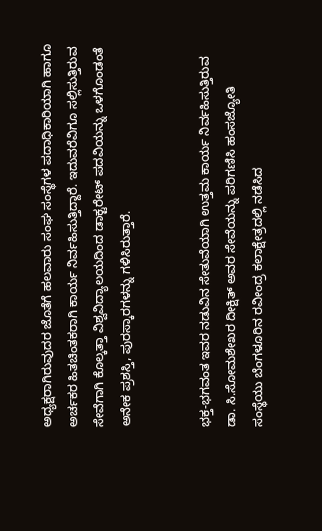ಅಧ್ಯಕ್ಷರಾಗಿರುವುದರ ಜೊತೆಗೆ ಹಲವಾರು ಸಂಘ ಸಂಸ್ಥೆಗಳ ಪದಾಧಿಕಾರಿಯಾಗಿ ಹಾಗೂ ಅರ್ಚಕರ ಹಿತಚಿಂತಕರಾಗಿ ಕಾರ್ಯ ನಿರ್ವಹಿಸುತ್ತಿದ್ದಾರೆ. ಇದುವರೆವಿಗೂ ಸಲ್ಲಿಸುತ್ತಿರುವ ಸೇವೆಗಾಗಿ ಕೊಲ್ಕತ್ತಾ ವಿಶ್ವವಿದ್ಯಾಲಯದಿಂದ ಡಾಕ್ಟರೇಟ್ ಪದವಿಯನ್ನು ಒಳಗೊಂಡಂತೆ ಅನೇಕ ಪ್ರಶಸ್ತಿ, ಪುರಸ್ಕಾರಗಳನ್ನು ಗಳಿಸಿರುತ್ತಾರೆ.


ಭಕ್ತ-ಭಗವಂತ ಇವರ ನಡುವಿನ ಸೇತುವೆಯಾಗಿ ಉತ್ತಮ ಕಾರ್ಯ ನಿರ್ವಹಿಸುತ್ತಿರುವ ಡಾ. ಸಿ.ಸೋಮಶೇಖರ ದೀಕ್ಷಿತ್ ಅವರ ಸೇವೆಯನ್ನು ಪರಿಗಣಿಸಿ ಹಂಸಜ್ಯೋತಿ ಸಂಸ್ಥೆಯು ಬೆಂಗಳೂರಿನ ರವೀಂದ್ರ ಕಲಾಕ್ಷೇತ್ರದಲ್ಲಿ ನಡೆಸಿದ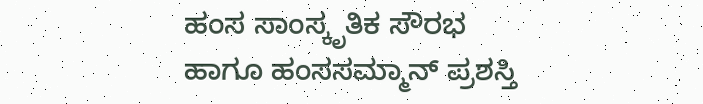ಹಂಸ ಸಾಂಸ್ಕೃತಿಕ ಸೌರಭ ಹಾಗೂ ಹಂಸಸಮ್ಮಾನ್ ಪ್ರಶಸ್ತಿ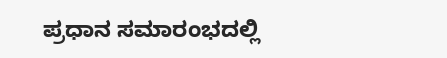ಪ್ರಧಾನ ಸಮಾರಂಭದಲ್ಲಿ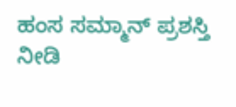ಹಂಸ ಸಮ್ಮಾನ್ ಪ್ರಶಸ್ತಿ ನೀಡಿ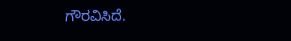ಗೌರವಿಸಿದೆ.